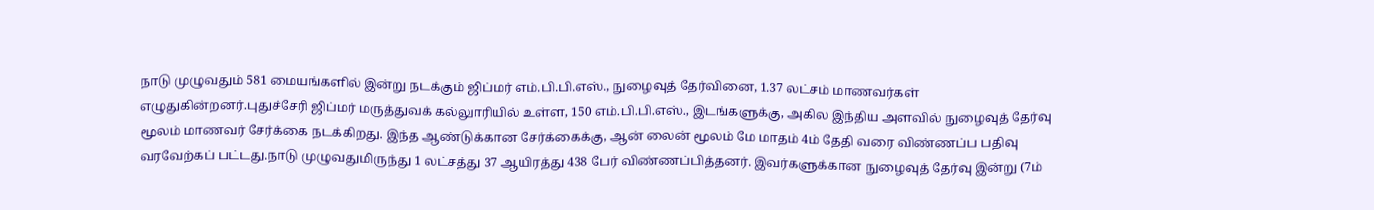நாடு முழுவதும் 581 மையங்களில் இன்று நடக்கும் ஜிப்மர் எம்.பி.பி.எஸ்., நுழைவுத் தேர்வினை, 1.37 லட்சம் மாணவர்கள் எழுதுகின்றனர்.புதுச்சேரி ஜிப்மர் மருத்துவக் கல்லுாரியில் உள்ள, 150 எம்.பி.பி.எஸ்., இடங்களுக்கு, அகில இந்திய அளவில் நுழைவுத் தேர்வு மூலம் மாணவர் சேர்க்கை நடக்கிறது. இந்த ஆண்டுக்கான சேர்க்கைக்கு, ஆன் லைன் மூலம் மே மாதம் 4ம் தேதி வரை விண்ணப்ப பதிவு வரவேற்கப் பட்டது.நாடு முழுவதுமிருந்து 1 லட்சத்து 37 ஆயிரத்து 438 பேர் விண்ணப்பித்தனர். இவர்களுக்கான நுழைவுத் தேர்வு இன்று (7ம்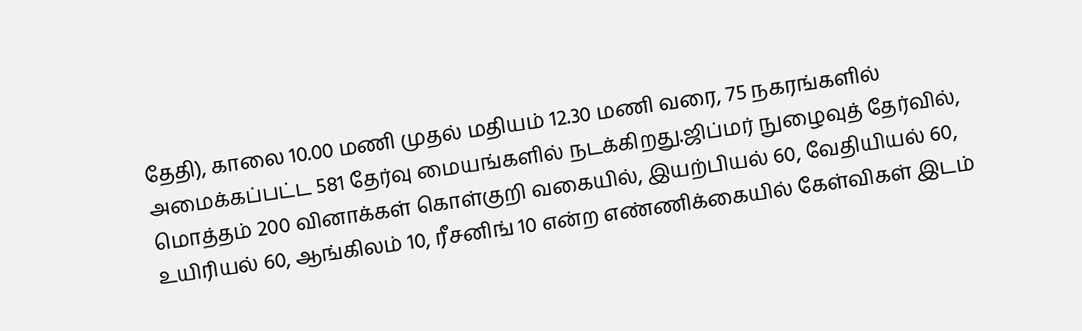தேதி), காலை 10.00 மணி முதல் மதியம் 12.30 மணி வரை, 75 நகரங்களில் அமைக்கப்பட்ட 581 தேர்வு மையங்களில் நடக்கிறது.ஜிப்மர் நுழைவுத் தேர்வில், மொத்தம் 200 வினாக்கள் கொள்குறி வகையில், இயற்பியல் 60, வேதியியல் 60, உயிரியல் 60, ஆங்கிலம் 10, ரீசனிங் 10 என்ற எண்ணிக்கையில் கேள்விகள் இடம்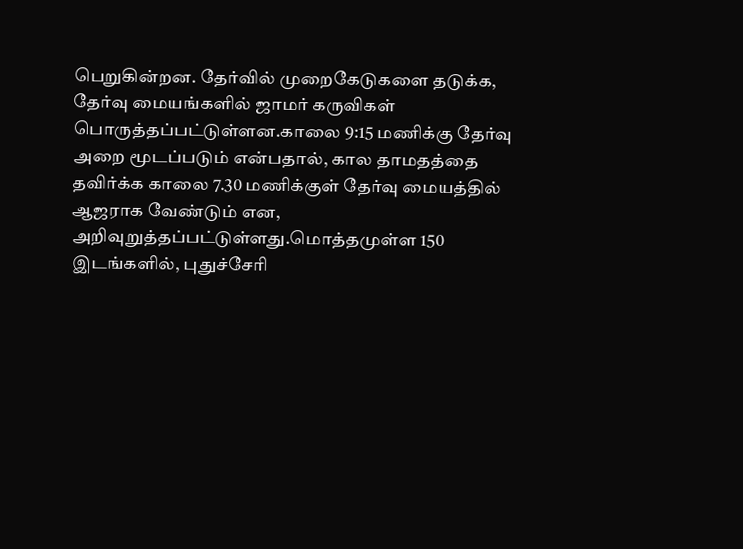பெறுகின்றன. தேர்வில் முறைகேடுகளை தடுக்க, தேர்வு மையங்களில் ஜாமர் கருவிகள் பொருத்தப்பட்டுள்ளன.காலை 9:15 மணிக்கு தேர்வு அறை மூடப்படும் என்பதால், கால தாமதத்தை தவிர்க்க காலை 7.30 மணிக்குள் தேர்வு மையத்தில் ஆஜராக வேண்டும் என, அறிவுறுத்தப்பட்டுள்ளது.மொத்தமுள்ள 150 இடங்களில், புதுச்சேரி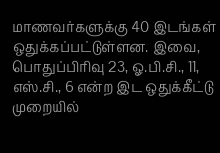மாணவர்களுக்கு 40 இடங்கள் ஒதுக்கப்பட்டுள்ளன. இவை, பொதுப்பிரிவு 23, ஓ.பி.சி., 11, எஸ்.சி., 6 என்ற இட ஒதுக்கீட்டு முறையில்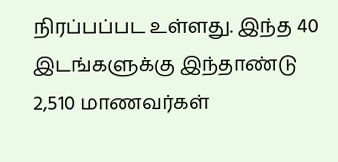நிரப்பப்பட உள்ளது. இந்த 40 இடங்களுக்கு இந்தாண்டு 2,510 மாணவர்கள்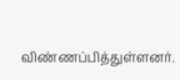விண்ணப்பித்துள்ளனர்.